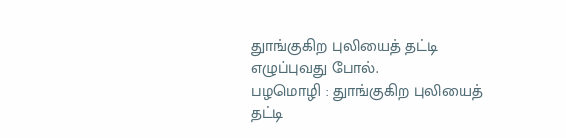துாங்குகிற புலியைத் தட்டி எழுப்புவது போல்.
பழமொழி : துாங்குகிற புலியைத் தட்டி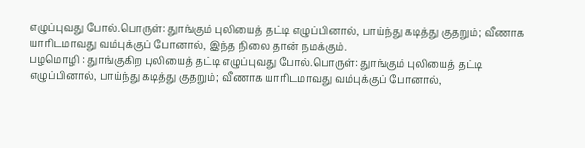எழுப்புவது போல்.பொருள்: துாங்கும் புலியைத் தட்டி எழுப்பினால், பாய்ந்து கடித்து குதறும்; வீணாக யாரிடமாவது வம்புக்குப் போனால், இந்த நிலை தான் நமக்கும்.
பழமொழி : துாங்குகிற புலியைத் தட்டி எழுப்புவது போல்.பொருள்: துாங்கும் புலியைத் தட்டி எழுப்பினால், பாய்ந்து கடித்து குதறும்; வீணாக யாரிடமாவது வம்புக்குப் போனால்,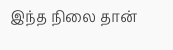இந்த நிலை தான்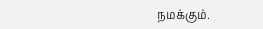நமக்கும்.